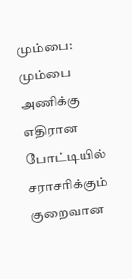மும்பை: மும்பை அணிக்கு எதிரான போட்டியில் சராசரிக்கும் குறைவான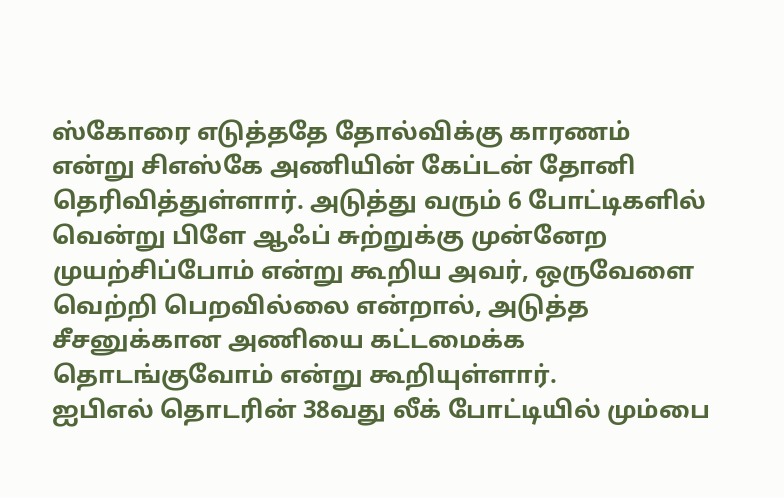ஸ்கோரை எடுத்ததே தோல்விக்கு காரணம் என்று சிஎஸ்கே அணியின் கேப்டன் தோனி தெரிவித்துள்ளார். அடுத்து வரும் 6 போட்டிகளில் வென்று பிளே ஆஃப் சுற்றுக்கு முன்னேற முயற்சிப்போம் என்று கூறிய அவர், ஒருவேளை வெற்றி பெறவில்லை என்றால், அடுத்த சீசனுக்கான அணியை கட்டமைக்க தொடங்குவோம் என்று கூறியுள்ளார்.
ஐபிஎல் தொடரின் 38வது லீக் போட்டியில் மும்பை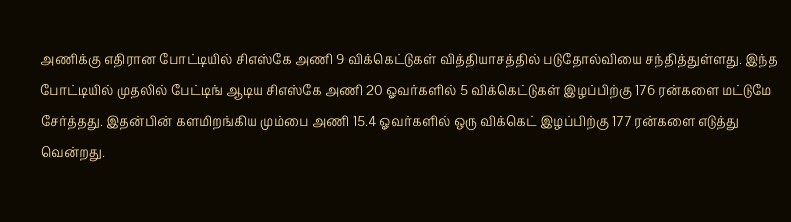அணிக்கு எதிரான போட்டியில் சிஎஸ்கே அணி 9 விக்கெட்டுகள் வித்தியாசத்தில் படுதோல்வியை சந்தித்துள்ளது. இந்த போட்டியில் முதலில் பேட்டிங் ஆடிய சிஎஸ்கே அணி 20 ஓவர்களில் 5 விக்கெட்டுகள் இழப்பிற்கு 176 ரன்களை மட்டுமே சேர்த்தது. இதன்பின் களமிறங்கிய மும்பை அணி 15.4 ஓவர்களில் ஒரு விக்கெட் இழப்பிற்கு 177 ரன்களை எடுத்து வென்றது.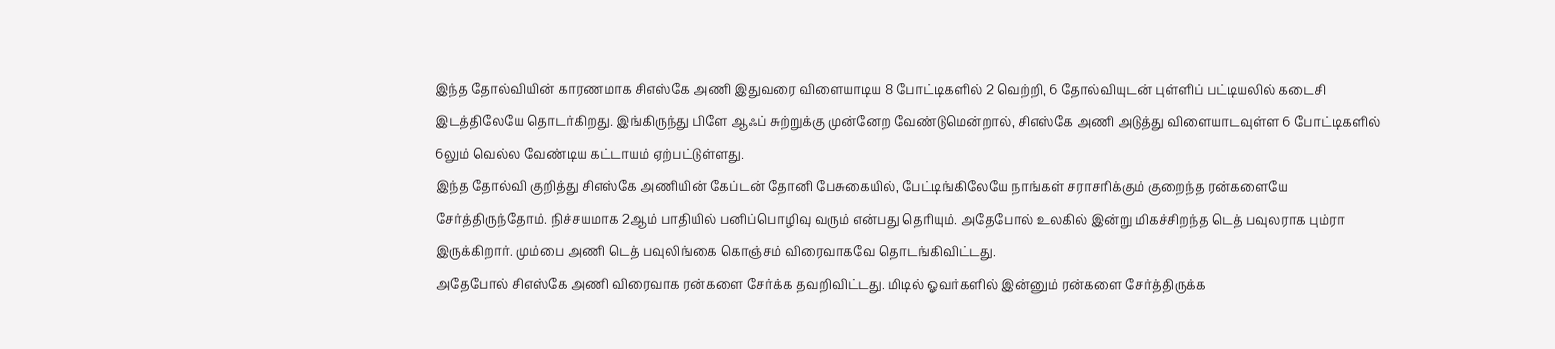இந்த தோல்வியின் காரணமாக சிஎஸ்கே அணி இதுவரை விளையாடிய 8 போட்டிகளில் 2 வெற்றி, 6 தோல்வியுடன் புள்ளிப் பட்டியலில் கடைசி இடத்திலேயே தொடர்கிறது. இங்கிருந்து பிளே ஆஃப் சுற்றுக்கு முன்னேற வேண்டுமென்றால், சிஎஸ்கே அணி அடுத்து விளையாடவுள்ள 6 போட்டிகளில் 6லும் வெல்ல வேண்டிய கட்டாயம் ஏற்பட்டுள்ளது.
இந்த தோல்வி குறித்து சிஎஸ்கே அணியின் கேப்டன் தோனி பேசுகையில், பேட்டிங்கிலேயே நாங்கள் சராசரிக்கும் குறைந்த ரன்களையே சேர்த்திருந்தோம். நிச்சயமாக 2ஆம் பாதியில் பனிப்பொழிவு வரும் என்பது தெரியும். அதேபோல் உலகில் இன்று மிகச்சிறந்த டெத் பவுலராக பும்ரா இருக்கிறார். மும்பை அணி டெத் பவுலிங்கை கொஞ்சம் விரைவாகவே தொடங்கிவிட்டது.
அதேபோல் சிஎஸ்கே அணி விரைவாக ரன்களை சேர்க்க தவறிவிட்டது. மிடில் ஓவர்களில் இன்னும் ரன்களை சேர்த்திருக்க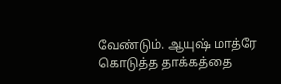வேண்டும். ஆயுஷ் மாத்ரே கொடுத்த தாக்கத்தை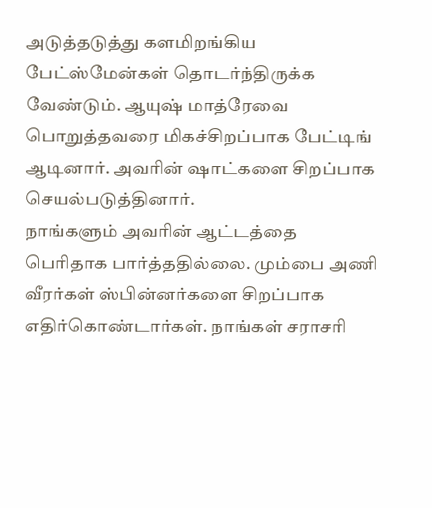அடுத்தடுத்து களமிறங்கிய பேட்ஸ்மேன்கள் தொடர்ந்திருக்க வேண்டும். ஆயுஷ் மாத்ரேவை பொறுத்தவரை மிகச்சிறப்பாக பேட்டிங் ஆடினார். அவரின் ஷாட்களை சிறப்பாக செயல்படுத்தினார்.
நாங்களும் அவரின் ஆட்டத்தை பெரிதாக பார்த்ததில்லை. மும்பை அணி வீரர்கள் ஸ்பின்னர்களை சிறப்பாக எதிர்கொண்டார்கள். நாங்கள் சராசரி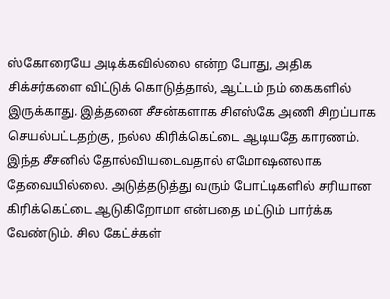ஸ்கோரையே அடிக்கவில்லை என்ற போது, அதிக சிக்சர்களை விட்டுக் கொடுத்தால், ஆட்டம் நம் கைகளில் இருக்காது. இத்தனை சீசன்களாக சிஎஸ்கே அணி சிறப்பாக செயல்பட்டதற்கு, நல்ல கிரிக்கெட்டை ஆடியதே காரணம்.
இந்த சீசனில் தோல்வியடைவதால் எமோஷனலாக தேவையில்லை. அடுத்தடுத்து வரும் போட்டிகளில் சரியான கிரிக்கெட்டை ஆடுகிறோமா என்பதை மட்டும் பார்க்க வேண்டும். சில கேட்ச்கள்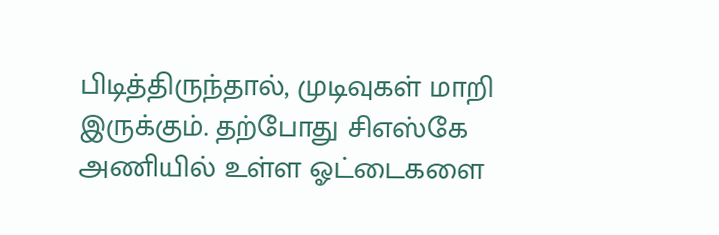பிடித்திருந்தால், முடிவுகள் மாறி இருக்கும். தற்போது சிஎஸ்கே அணியில் உள்ள ஓட்டைகளை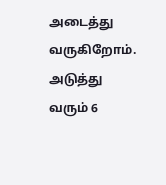அடைத்து வருகிறோம். அடுத்து வரும் 6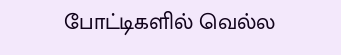போட்டிகளில் வெல்ல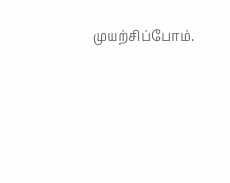முயற்சிப்போம்.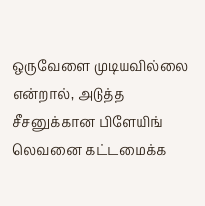ஒருவேளை முடியவில்லை என்றால், அடுத்த சீசனுக்கான பிளேயிங் லெவனை கட்டமைக்க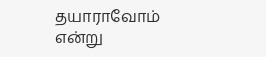தயாராவோம் என்று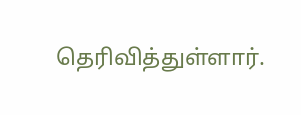தெரிவித்துள்ளார்.